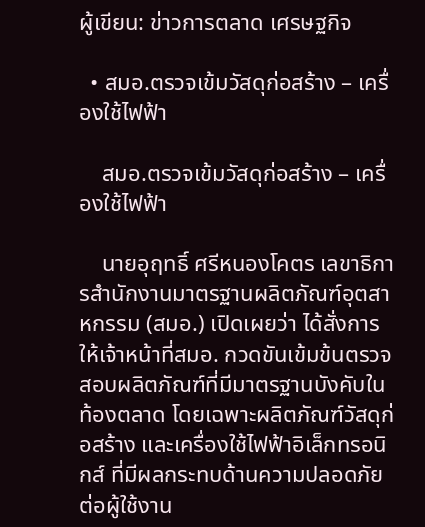ผู้เขียน: ข่าวการตลาด เศรษฐกิจ

  • สมอ.ตรวจเข้มวัสดุก่อสร้าง – เครื่องใช้ไฟฟ้า

    สมอ.ตรวจเข้มวัสดุก่อสร้าง – เครื่องใช้ไฟฟ้า

    นายอุฤทธิ์ ศรีหนองโคตร เลขาธิการสำนักงานมาตรฐานผลิตภัณฑ์อุตสาหกรรม (สมอ.) เปิดเผยว่า ได้สั่งการให้เจ้าหน้าที่สมอ. กวดขันเข้มข้นตรวจสอบผลิตภัณฑ์ที่มีมาตรฐานบังคับในท้องตลาด โดยเฉพาะผลิตภัณฑ์วัสดุก่อสร้าง และเครื่องใช้ไฟฟ้าอิเล็กทรอนิกส์ ที่มีผลกระทบด้านความปลอดภัยต่อผู้ใช้งาน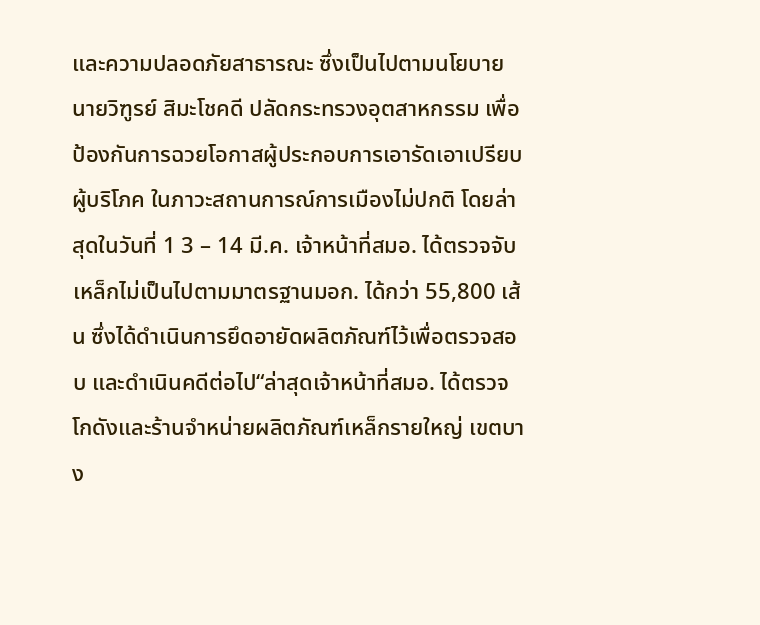และความปลอดภัยสาธารณะ ซึ่งเป็นไปตามนโยบายนายวิฑูรย์ สิมะโชคดี ปลัดกระทรวงอุตสาหกรรม เพื่อป้องกันการฉวยโอกาสผู้ประกอบการเอารัดเอาเปรียบผู้บริโภค ในภาวะสถานการณ์การเมืองไม่ปกติ โดยล่าสุดในวันที่ 1 3 – 14 มี.ค. เจ้าหน้าที่สมอ. ได้ตรวจจับเหล็กไม่เป็นไปตามมาตรฐานมอก. ได้กว่า 55,800 เส้น ซึ่งได้ดำเนินการยึดอายัดผลิตภัณฑ์ไว้เพื่อตรวจสอบ และดำเนินคดีต่อไป“ล่าสุดเจ้าหน้าที่สมอ. ได้ตรวจโกดังและร้านจำหน่ายผลิตภัณฑ์เหล็กรายใหญ่ เขตบาง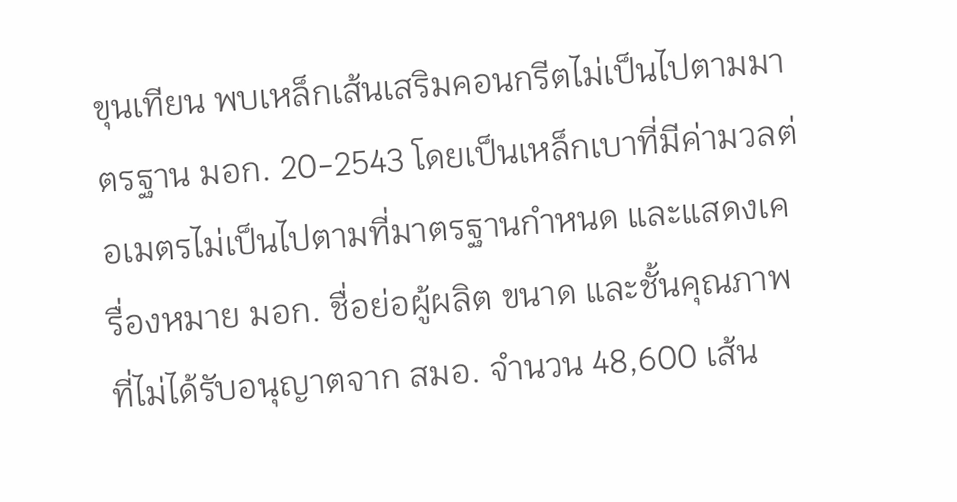ขุนเทียน พบเหล็กเส้นเสริมคอนกรีตไม่เป็นไปตามมาตรฐาน มอก. 20-2543 โดยเป็นเหล็กเบาที่มีค่ามวลต่อเมตรไม่เป็นไปตามที่มาตรฐานกำหนด และแสดงเครื่องหมาย มอก. ชื่อย่อผู้ผลิต ขนาด และชั้นคุณภาพ ที่ไม่ได้รับอนุญาตจาก สมอ. จำนวน 48,600 เส้น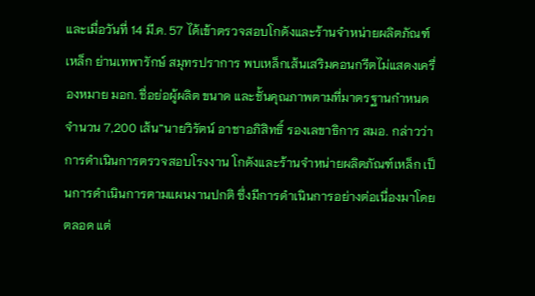และเมื่อวันที่ 14 มี.ค. 57 ได้เข้าตรวจสอบโกดังและร้านจำหน่ายผลิตภัณฑ์เหล็ก ย่านเทพารักษ์ สมุทรปราการ พบเหล็กเส้นเสริมคอนกรีตไม่แสดงเครื่องหมาย มอก. ชื่อย่อผู้ผลิต ขนาด และชั้นคุณภาพตามที่มาตรฐานกำหนด จำนวน 7,200 เส้น”นายวิรัตน์ อาชาอภิสิทธิ์ รองเลขาธิการ สมอ. กล่าวว่า การดำเนินการตรวจสอบโรงงาน โกดังและร้านจำหน่ายผลิตภัณฑ์เหล็ก เป็นการดำเนินการตามแผนงานปกติ ซึ่งมีการดำเนินการอย่างต่อเนื่องมาโดยตลอด แต่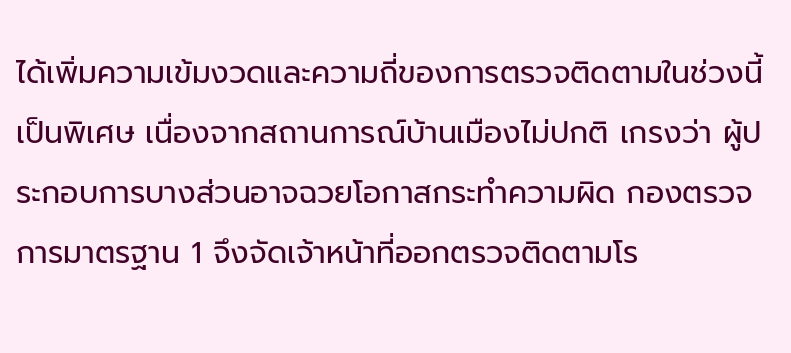ได้เพิ่มความเข้มงวดและความถี่ของการตรวจติดตามในช่วงนี้เป็นพิเศษ เนื่องจากสถานการณ์บ้านเมืองไม่ปกติ เกรงว่า ผู้ประกอบการบางส่วนอาจฉวยโอกาสกระทำความผิด กองตรวจการมาตรฐาน 1 จึงจัดเจ้าหน้าที่ออกตรวจติดตามโร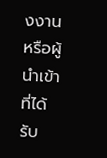งงาน หรือผู้นำเข้าที่ได้รับ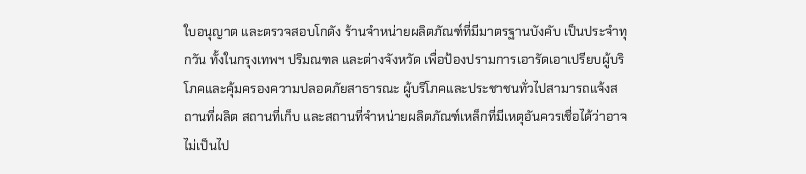ใบอนุญาต และตรวจสอบโกดัง ร้านจำหน่ายผลิตภัณฑ์ที่มีมาตรฐานบังคับ เป็นประจำทุกวัน ทั้งในกรุงเทพฯ ปริมณฑล และต่างจังหวัด เพื่อป้องปรามการเอารัดเอาเปรียบผู้บริโภคและคุ้มครองความปลอดภัยสาธารณะ ผู้บริโภคและประชาชนทั่วไปสามารถแจ้งสถานที่ผลิต สถานที่เก็บ และสถานที่จำหน่ายผลิตภัณฑ์เหล็กที่มีเหตุอันควรเชื่อได้ว่าอาจไม่เป็นไป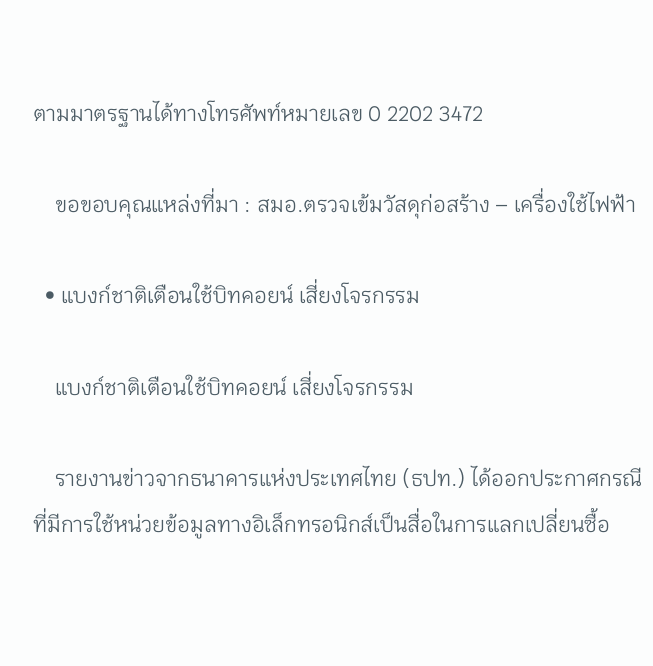ตามมาตรฐานได้ทางโทรศัพท์หมายเลข 0 2202 3472

    ขอขอบคุณแหล่งที่มา : สมอ.ตรวจเข้มวัสดุก่อสร้าง – เครื่องใช้ไฟฟ้า

  • แบงก์ชาติเตือนใช้บิทคอยน์ เสี่ยงโจรกรรม

    แบงก์ชาติเตือนใช้บิทคอยน์ เสี่ยงโจรกรรม

    รายงานข่าวจากธนาคารแห่งประเทศไทย (ธปท.) ได้ออกประกาศกรณีที่มีการใช้หน่วยข้อมูลทางอิเล็กทรอนิกส์เป็นสื่อในการแลกเปลี่ยนซื้อ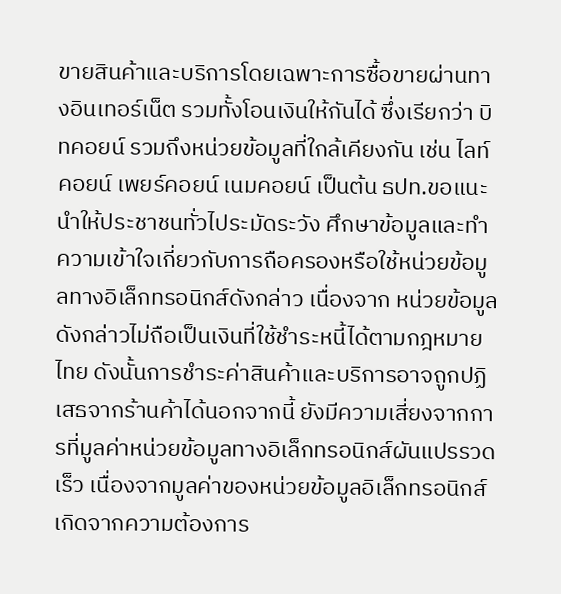ขายสินค้าและบริการโดยเฉพาะการซื้อขายผ่านทางอินเทอร์เน็ต รวมทั้งโอนเงินให้กันได้ ซึ่งเรียกว่า บิทคอยน์ รวมถึงหน่วยข้อมูลที่ใกล้เคียงกัน เช่น ไลท์คอยน์ เพยร์คอยน์ เนมคอยน์ เป็นต้น ธปท.ขอแนะนำให้ประชาชนทั่วไประมัดระวัง ศึกษาข้อมูลและทำความเข้าใจเกี่ยวกับการถือครองหรือใช้หน่วยข้อมูลทางอิเล็กทรอนิกส์ดังกล่าว เนื่องจาก หน่วยข้อมูลดังกล่าวไม่ถือเป็นเงินที่ใช้ชำระหนี้ได้ตามกฎหมายไทย ดังนั้นการชำระค่าสินค้าและบริการอาจถูกปฏิเสธจากร้านค้าได้นอกจากนี้ ยังมีความเสี่ยงจากการที่มูลค่าหน่วยข้อมูลทางอิเล็กทรอนิกส์ผันแปรรวดเร็ว เนื่องจากมูลค่าของหน่วยข้อมูลอิเล็กทรอนิกส์เกิดจากความต้องการ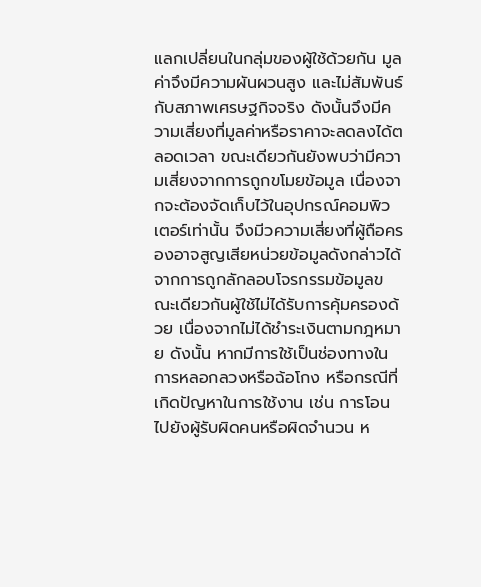แลกเปลี่ยนในกลุ่มของผู้ใช้ด้วยกัน มูลค่าจึงมีความผันผวนสูง และไม่สัมพันธ์กับสภาพเศรษฐกิจจริง ดังนั้นจึงมีความเสี่ยงที่มูลค่าหรือราคาจะลดลงได้ตลอดเวลา ขณะเดียวกันยังพบว่ามีความเสี่ยงจากการถูกขโมยข้อมูล เนื่องจากจะต้องจัดเก็บไว้ในอุปกรณ์คอมพิวเตอร์เท่านั้น จึงมีวความเสี่ยงที่ผู้ถือครองอาจสูญเสียหน่วยข้อมูลดังกล่าวได้จากการถูกลักลอบโจรกรรมข้อมูลขณะเดียวกันผู้ใช้ไม่ได้รับการคุ้มครองด้วย เนื่องจากไม่ได้ชำระเงินตามกฎหมาย ดังนั้น หากมีการใช้เป็นช่องทางในการหลอกลวงหรือฉ้อโกง หรือกรณีที่เกิดปัญหาในการใช้งาน เช่น การโอนไปยังผู้รับผิดคนหรือผิดจำนวน ห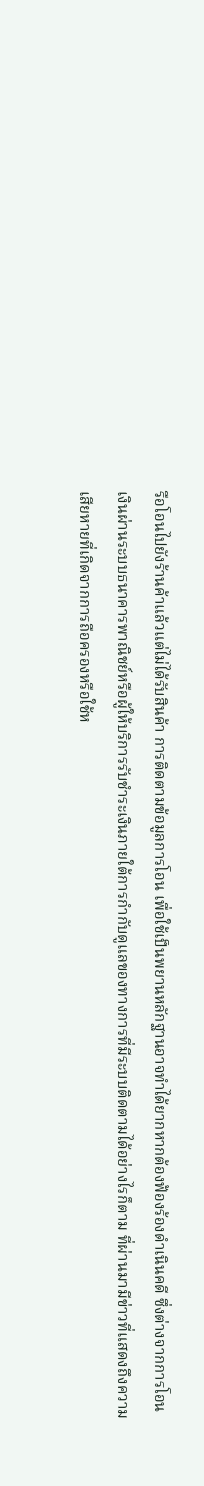รือโอนไปยังร้านค้าแล้วแต่ไม่ได้รับสินค้า การติดตามข้อมูลการโอน เพื่อใช้เป็นพยานหลักฐานอาจทำได้ยากหากต้องฟ้องร้องดำเนินคดี ซึ่งต่างจากการโอนเงินผ่านระบบธนาคารพาณิชย์หรือผู้ให้บริการรับชำระเงินภายใต้การกำกับดูแลของทางการที่มีระบบติดตามได้อย่างไรก็ตาม ที่ผ่านมามีข่าวที่แสดงถึงความเสียหายที่เกิดจากการถือครองหรือใช้ห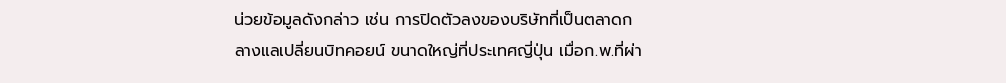น่วยข้อมูลดังกล่าว เช่น การปิดตัวลงของบริษัทที่เป็นตลาดกลางแลเปลี่ยนบิทคอยน์ ขนาดใหญ่ที่ประเทศญี่ปุ่น เมื่อก.พ.ที่ผ่า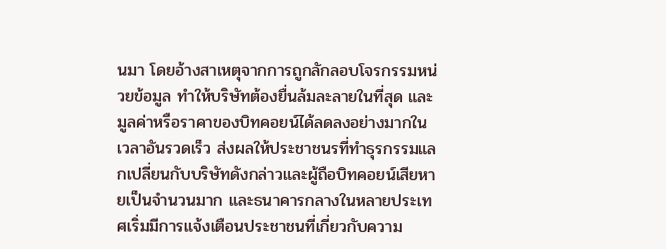นมา โดยอ้างสาเหตุจากการถูกลักลอบโจรกรรมหน่วยข้อมูล ทำให้บริษัทต้องยื่นล้มละลายในที่สุด และมูลค่าหรือราคาของบิทคอยน์ได้ลดลงอย่างมากในเวลาอันรวดเร็ว ส่งผลให้ประชาชนรที่ทำธุรกรรมแลกเปลี่ยนกับบริษัทดังกล่าวและผู้ถือบิทคอยน์เสียหายเป็นจำนวนมาก และธนาคารกลางในหลายประเทศเริ่มมีการแจ้งเตือนประชาชนที่เกี่ยวกับความ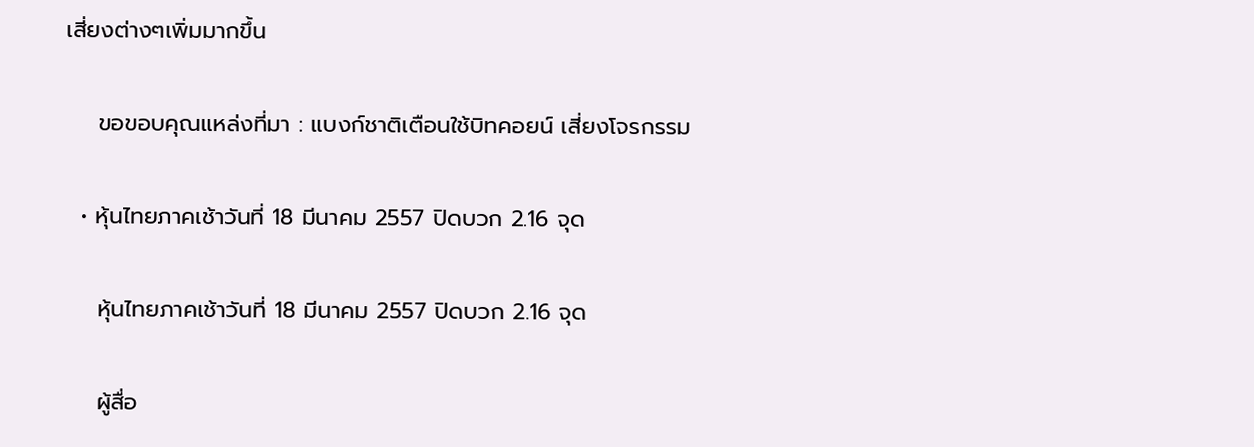เสี่ยงต่างๆเพิ่มมากขึ้น

    ขอขอบคุณแหล่งที่มา : แบงก์ชาติเตือนใช้บิทคอยน์ เสี่ยงโจรกรรม

  • หุ้นไทยภาคเช้าวันที่ 18 มีนาคม 2557 ปิดบวก 2.16 จุด

    หุ้นไทยภาคเช้าวันที่ 18 มีนาคม 2557 ปิดบวก 2.16 จุด

    ผู้สื่อ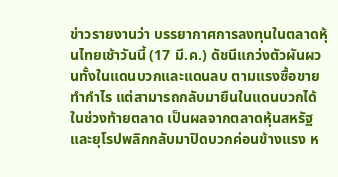ข่าวรายงานว่า บรรยากาศการลงทุนในตลาดหุ้นไทยเช้าวันนี้ (17 มี.ค.) ดัชนีแกว่งตัวผันผวนทั้งในแดนบวกและแดนลบ ตามแรงซื้อขายทำกำไร แต่สามารถกลับมายืนในแดนบวกได้ในช่วงท้ายตลาด เป็นผลจากตลาดหุ้นสหรัฐและยุโรปพลิกกลับมาปิดบวกค่อนข้างแรง ห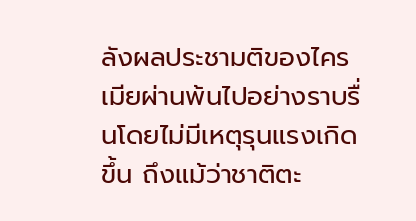ลังผลประชามติของไครเมียผ่านพ้นไปอย่างราบรื่นโดยไม่มีเหตุรุนแรงเกิดขึ้น ถึงแม้ว่าชาติตะ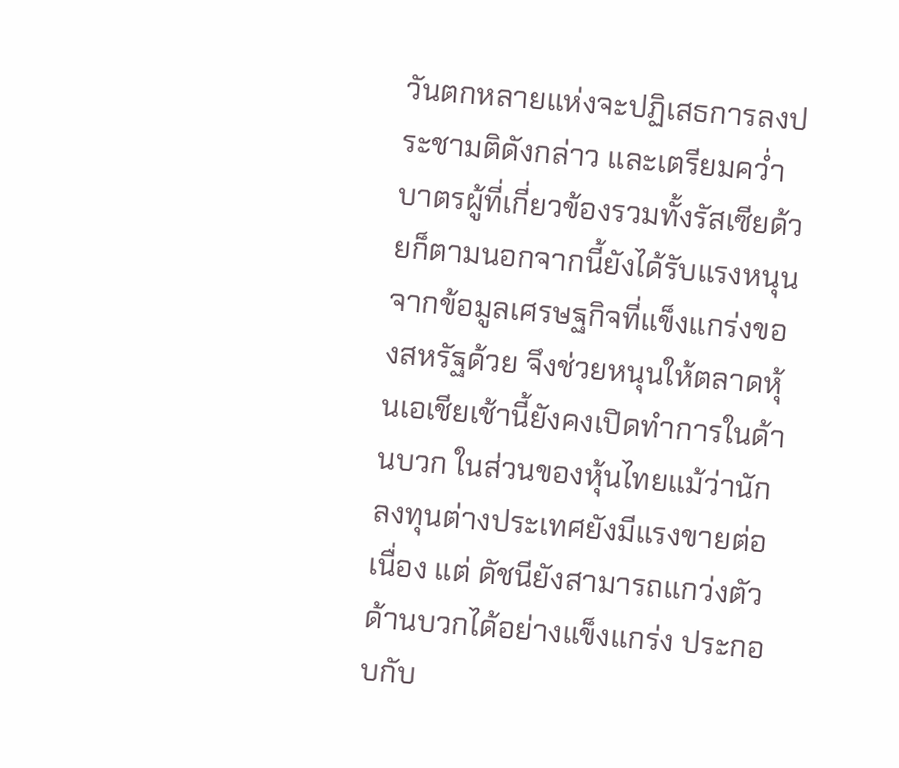วันตกหลายแห่งจะปฏิเสธการลงประชามติดังกล่าว และเตรียมคว่ำบาตรผู้ที่เกี่ยวข้องรวมทั้งรัสเซียด้วยก็ตามนอกจากนี้ยังได้รับแรงหนุนจากข้อมูลเศรษฐกิจที่แข็งแกร่งของสหรัฐด้วย จึงช่วยหนุนให้ตลาดหุ้นเอเชียเช้านี้ยังคงเปิดทำการในด้านบวก ในส่วนของหุ้นไทยแม้ว่านักลงทุนต่างประเทศยังมีแรงขายต่อเนื่อง แต่ ดัชนียังสามารถแกว่งตัวด้านบวกได้อย่างแข็งแกร่ง ประกอบกับ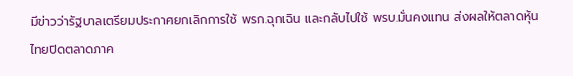มีข่าวว่ารัฐบาลเตรียมประกาศยกเลิกการใช้ พรก.ฉุกเฉิน และกลับไปใช้ พรบ.มั่นคงแทน ส่งผลให้ตลาดหุ้นไทยปิดตลาดภาค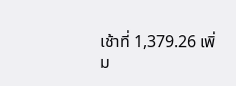เช้าที่ 1,379.26 เพิ่ม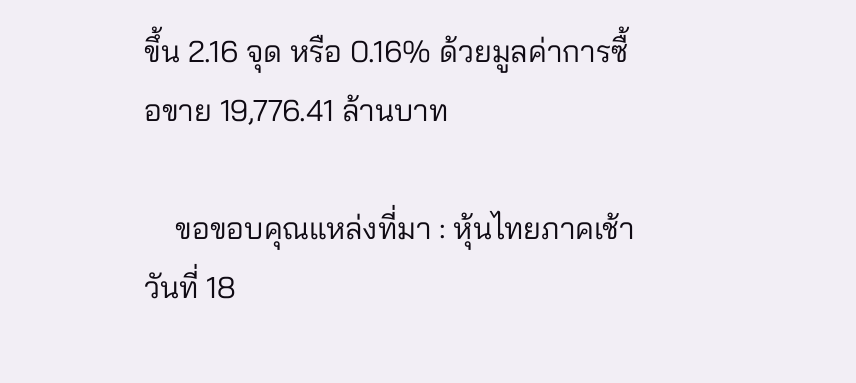ขึ้น 2.16 จุด หรือ 0.16% ด้วยมูลค่าการซื้อขาย 19,776.41 ล้านบาท

    ขอขอบคุณแหล่งที่มา : หุ้นไทยภาคเช้าวันที่ 18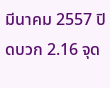มีนาคม 2557 ปิดบวก 2.16 จุด